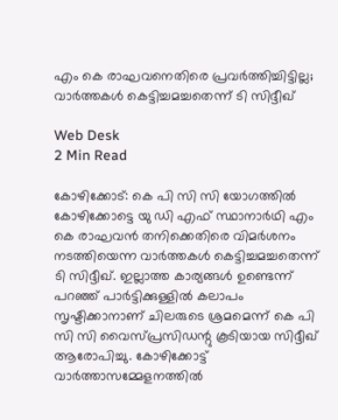എം കെ രാഘവനെതിരെ പ്രവര്‍ത്തിച്ചിട്ടില്ല; വാര്‍ത്തകള്‍ കെട്ടിച്ചമച്ചതെന്ന് ടി സിദ്ദീഖ്

Web Desk
2 Min Read

കോഴിക്കോട്: കെ പി സി സി യോഗത്തില്‍ കോഴിക്കോട്ടെ യു ഡി എഫ് സ്ഥാനാര്‍ഥി എം കെ രാഘവന്‍ തനിക്കെതിരെ വിമര്‍ശനം നടത്തിയെന്ന വാര്‍ത്തകള്‍ കെട്ടിച്ചമച്ചതെന്ന് ടി സിദ്ദീഖ്. ഇല്ലാത്ത കാര്യങ്ങള്‍ ഉണ്ടെന്ന് പറഞ്ഞ് പാര്‍ട്ടിക്കുള്ളില്‍ കലാപം സൃഷ്ടിക്കാനാണ് ചിലരുടെ ശ്രമമെന്ന് കെ പി സി സി വൈസ്പ്രസിഡന്റു കൂടിയായ സിദ്ദീഖ് ആരോപിച്ചു. കോഴിക്കോട്ട് വാര്‍ത്താസമ്മേളനത്തില്‍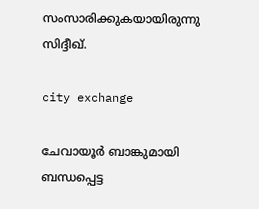സംസാരിക്കുകയായിരുന്നു സിദ്ദീഖ്.

city exchange

ചേവായൂര്‍ ബാങ്കുമായി ബന്ധപ്പെട്ട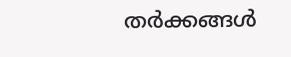തര്‍ക്കങ്ങള്‍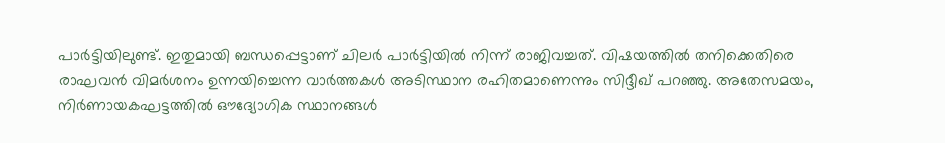പാര്‍ട്ടിയിലുണ്ട്. ഇതുമായി ബന്ധപ്പെട്ടാണ് ചിലര്‍ പാര്‍ട്ടിയില്‍ നിന്ന് രാജിവച്ചത്. വിഷയത്തില്‍ തനിക്കെതിരെ രാഘവന്‍ വിമര്‍ശനം ഉന്നയിച്ചെന്ന വാര്‍ത്തകള്‍ അടിസ്ഥാന രഹിതമാണെന്നും സിദ്ദീഖ് പറഞ്ഞു. അതേസമയം, നിര്‍ണായകഘട്ടത്തില്‍ ഔദ്യോഗിക സ്ഥാനങ്ങള്‍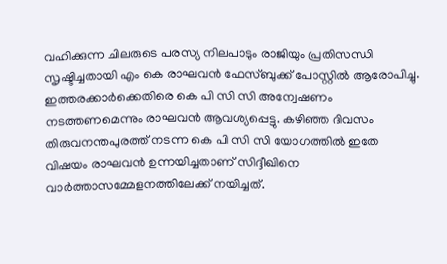വഹിക്കുന്ന ചിലരുടെ പരസ്യ നിലപാടും രാജിയും പ്രതിസന്ധി സൃഷ്ടിച്ചതായി എം കെ രാഘവന്‍ ഫേസ്ബുക്ക് പോസ്റ്റില്‍ ആരോപിച്ചു. ഇത്തരക്കാര്‍ക്കെതിരെ കെ പി സി സി അന്വേഷണം നടത്തണമെന്നും രാഘവന്‍ ആവശ്യപ്പെട്ടു. കഴിഞ്ഞ ദിവസം തിരുവനന്തപുരത്ത് നടന്ന കെ പി സി സി യോഗത്തില്‍ ഇതേ വിഷയം രാഘവന്‍ ഉന്നയിച്ചതാണ് സിദ്ദീഖിനെ വാര്‍ത്താസമ്മേളനത്തിലേക്ക് നയിച്ചത്.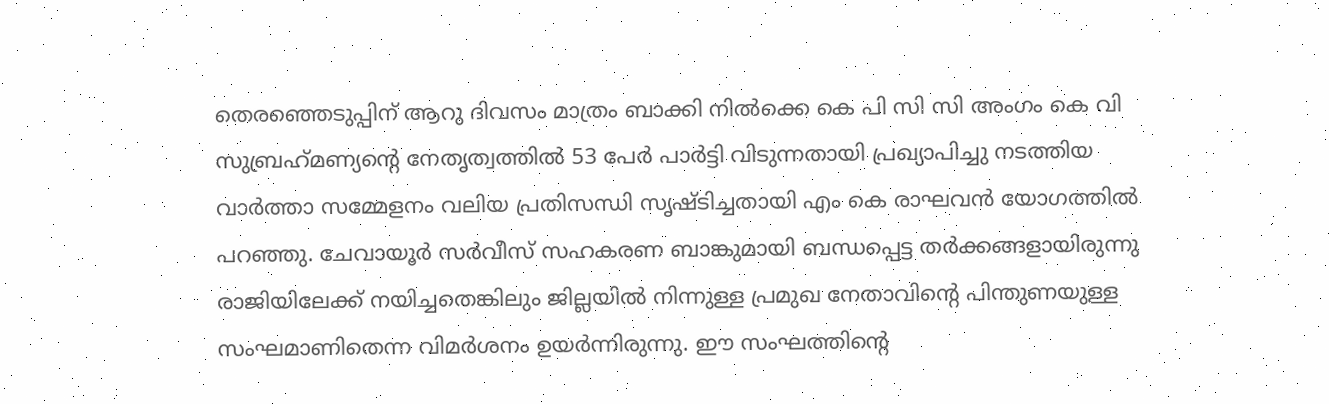തെരഞ്ഞെടുപ്പിന് ആറു ദിവസം മാത്രം ബാക്കി നില്‍ക്കെ കെ പി സി സി അംഗം കെ വി സുബ്രഹ്‌മണ്യന്റെ നേതൃത്വത്തില്‍ 53 പേര്‍ പാര്‍ട്ടി വിടുന്നതായി പ്രഖ്യാപിച്ചു നടത്തിയ വാര്‍ത്താ സമ്മേളനം വലിയ പ്രതിസന്ധി സൃഷ്ടിച്ചതായി എം കെ രാഘവന്‍ യോഗത്തില്‍ പറഞ്ഞു. ചേവായൂര്‍ സര്‍വീസ് സഹകരണ ബാങ്കുമായി ബന്ധപ്പെട്ട തര്‍ക്കങ്ങളായിരുന്നു രാജിയിലേക്ക് നയിച്ചതെങ്കിലും ജില്ലയില്‍ നിന്നുള്ള പ്രമുഖ നേതാവിന്റെ പിന്തുണയുള്ള സംഘമാണിതെന്ന വിമര്‍ശനം ഉയര്‍ന്നിരുന്നു. ഈ സംഘത്തിന്റെ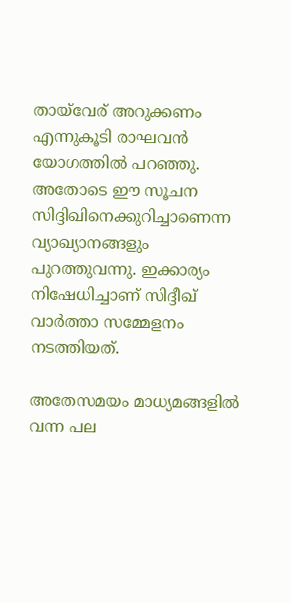തായ്‌വേര് അറുക്കണം എന്നുകൂടി രാഘവന്‍ യോഗത്തില്‍ പറഞ്ഞു. അതോടെ ഈ സൂചന സിദ്ദിഖിനെക്കുറിച്ചാണെന്ന വ്യാഖ്യാനങ്ങളും പുറത്തുവന്നു. ഇക്കാര്യം നിഷേധിച്ചാണ് സിദ്ദീഖ് വാര്‍ത്താ സമ്മേളനം നടത്തിയത്.

അതേസമയം മാധ്യമങ്ങളില്‍ വന്ന പല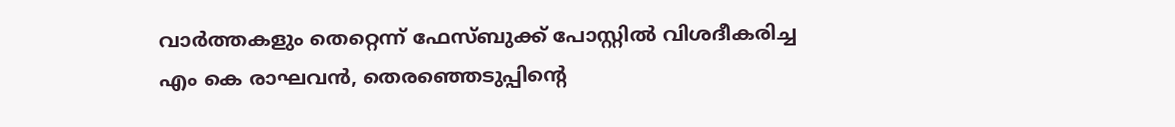വാര്‍ത്തകളും തെറ്റെന്ന് ഫേസ്ബുക്ക് പോസ്റ്റില്‍ വിശദീകരിച്ച എം കെ രാഘവന്‍, തെരഞ്ഞെടുപ്പിന്റെ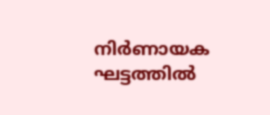നിര്‍ണായക ഘട്ടത്തില്‍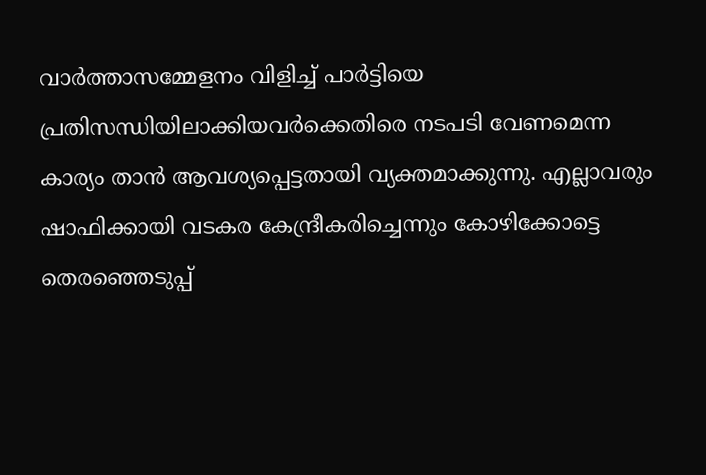വാര്‍ത്താസമ്മേളനം വിളിച്ച് പാര്‍ട്ടിയെ പ്രതിസന്ധിയിലാക്കിയവര്‍ക്കെതിരെ നടപടി വേണമെന്ന കാര്യം താന്‍ ആവശ്യപ്പെട്ടതായി വ്യക്തമാക്കുന്നു. എല്ലാവരും ഷാഫിക്കായി വടകര കേന്ദ്രീകരിച്ചെന്നും കോഴിക്കോട്ടെ തെരഞ്ഞെടുപ്പ്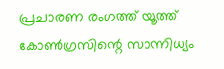പ്രചാരണ രംഗത്ത് യൂത്ത് കോണ്‍ഗ്രസിന്റെ സാന്നിധ്യം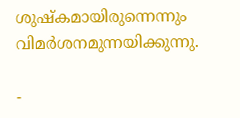ശുഷ്‌കമായിരുന്നെന്നും വിമര്‍ശനമുന്നയിക്കുന്നു.

-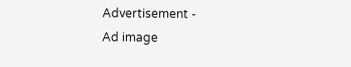Advertisement -
Ad image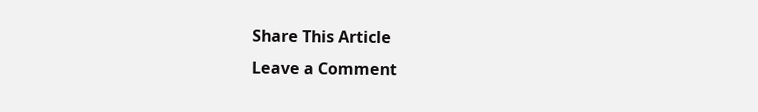Share This Article
Leave a Comment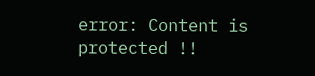error: Content is protected !!